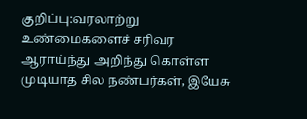குறிப்பு:வரலாற்று உண்மைகளைச் சரிவர ஆராய்ந்து அறிந்து கொள்ள முடியாத சில நண்பர்கள், இயேசு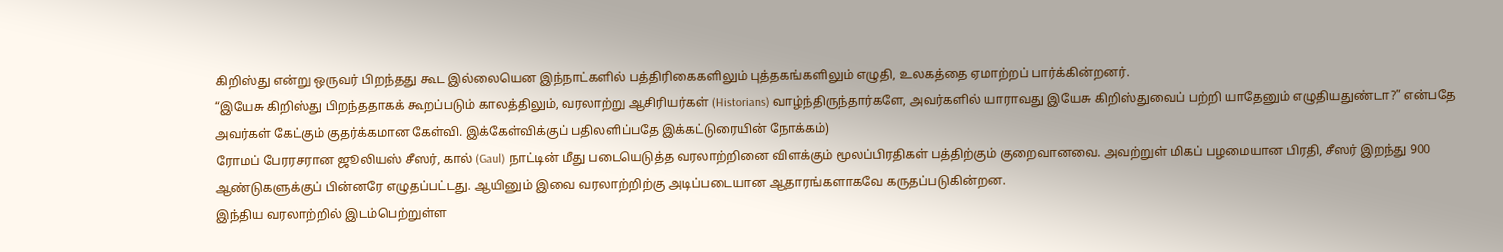கிறிஸ்து என்று ஒருவர் பிறந்தது கூட இல்லையென இந்நாட்களில் பத்திரிகைகளிலும் புத்தகங்களிலும் எழுதி, உலகத்தை ஏமாற்றப் பார்க்கின்றனர்.
“இயேசு கிறிஸ்து பிறந்ததாகக் கூறப்படும் காலத்திலும், வரலாற்று ஆசிரியர்கள் (Historians) வாழ்ந்திருந்தார்களே, அவர்களில் யாராவது இயேசு கிறிஸ்துவைப் பற்றி யாதேனும் எழுதியதுண்டா?” என்பதே அவர்கள் கேட்கும் குதர்க்கமான கேள்வி. இக்கேள்விக்குப் பதிலளிப்பதே இக்கட்டுரையின் நோக்கம்)
ரோமப் பேரரசரான ஜூலியஸ் சீஸர், கால் (Gaul) நாட்டின் மீது படையெடுத்த வரலாற்றினை விளக்கும் மூலப்பிரதிகள் பத்திற்கும் குறைவானவை. அவற்றுள் மிகப் பழமையான பிரதி, சீஸர் இறந்து 900 ஆண்டுகளுக்குப் பின்னரே எழுதப்பட்டது. ஆயினும் இவை வரலாற்றிற்கு அடிப்படையான ஆதாரங்களாகவே கருதப்படுகின்றன.
இந்திய வரலாற்றில் இடம்பெற்றுள்ள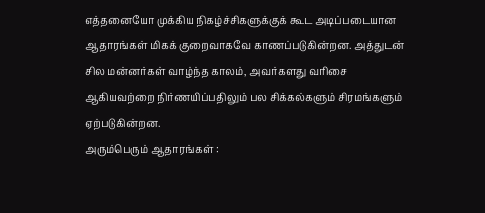எத்தனையோ முக்கிய நிகழ்ச்சிகளுக்குக் கூட அடிப்படையான ஆதாரங்கள் மிகக் குறைவாகவே காணப்படுகின்றன. அத்துடன் சில மன்னர்கள் வாழ்ந்த காலம், அவர்களது வரிசை ஆகியவற்றை நிர்ணயிப்பதிலும் பல சிக்கல்களும் சிரமங்களும் ஏற்படுகின்றன.
அரும்பெரும் ஆதாரங்கள் :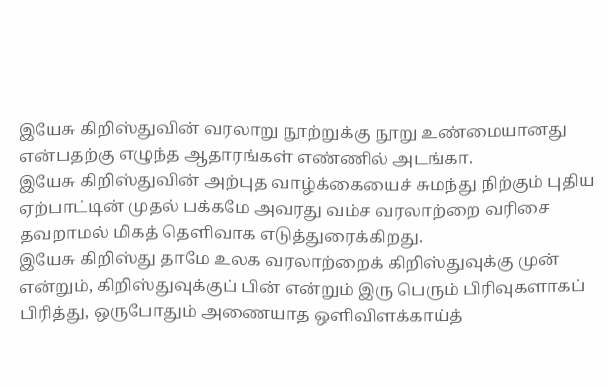இயேசு கிறிஸ்துவின் வரலாறு நூற்றுக்கு நூறு உண்மையானது என்பதற்கு எழுந்த ஆதாரங்கள் எண்ணில் அடங்கா.
இயேசு கிறிஸ்துவின் அற்புத வாழ்க்கையைச் சுமந்து நிற்கும் புதிய ஏற்பாட்டின் முதல் பக்கமே அவரது வம்ச வரலாற்றை வரிசை தவறாமல் மிகத் தெளிவாக எடுத்துரைக்கிறது.
இயேசு கிறிஸ்து தாமே உலக வரலாற்றைக் கிறிஸ்துவுக்கு முன் என்றும், கிறிஸ்துவுக்குப் பின் என்றும் இரு பெரும் பிரிவுகளாகப் பிரித்து, ஒருபோதும் அணையாத ஒளிவிளக்காய்த்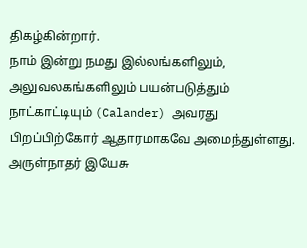திகழ்கின்றார்.
நாம் இன்று நமது இல்லங்களிலும், அலுவலகங்களிலும் பயன்படுத்தும் நாட்காட்டியும் (Calander) அவரது பிறப்பிற்கோர் ஆதாரமாகவே அமைந்துள்ளது.
அருள்நாதர் இயேசு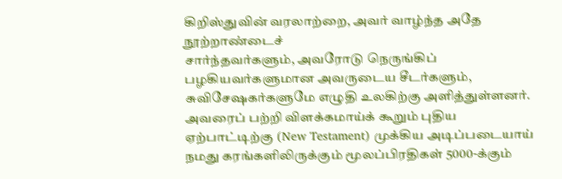கிறிஸ்துவின் வரலாற்றை, அவர் வாழ்ந்த அதே நூற்றாண்டைச்
சார்ந்தவர்களும், அவரோடு நெருங்கிப் பழகியவர்களுமான அவருடைய சீடர்களும், சுவிசேஷகர்களுமே எழுதி உலகிற்கு அளித்துள்ளனர். அவரைப் பற்றி விளக்கமாய்க் கூறும் புதிய ஏற்பாட்டிற்கு (New Testament) முக்கிய அடிப்படையாய் நமது கரங்களிலிருக்கும் மூலப்பிரதிகள் 5000-க்கும்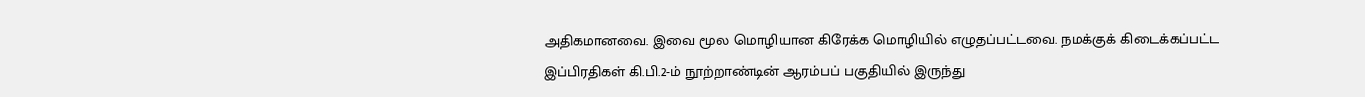அதிகமானவை. இவை மூல மொழியான கிரேக்க மொழியில் எழுதப்பட்டவை. நமக்குக் கிடைக்கப்பட்ட இப்பிரதிகள் கி.பி.2-ம் நூற்றாண்டின் ஆரம்பப் பகுதியில் இருந்து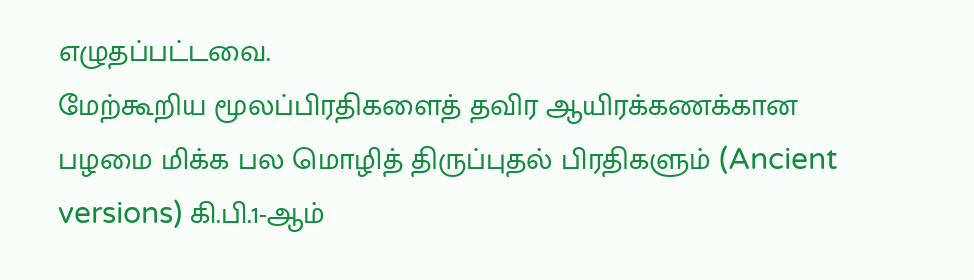எழுதப்பட்டவை.
மேற்கூறிய மூலப்பிரதிகளைத் தவிர ஆயிரக்கணக்கான பழமை மிக்க பல மொழித் திருப்புதல் பிரதிகளும் (Ancient versions) கி.பி.1-ஆம்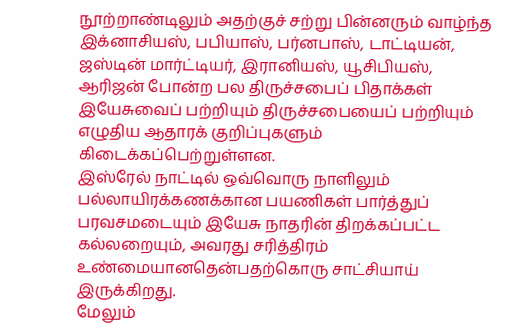நூற்றாண்டிலும் அதற்குச் சற்று பின்னரும் வாழ்ந்த இக்னாசியஸ், பபியாஸ், பர்னபாஸ், டாட்டியன், ஜஸ்டின் மார்ட்டியர், இரானியஸ், யூசிபியஸ், ஆரிஜன் போன்ற பல திருச்சபைப் பிதாக்கள் இயேசுவைப் பற்றியும் திருச்சபையைப் பற்றியும் எழுதிய ஆதாரக் குறிப்புகளும் கிடைக்கப்பெற்றுள்ளன.
இஸ்ரேல் நாட்டில் ஒவ்வொரு நாளிலும் பல்லாயிரக்கணக்கான பயணிகள் பார்த்துப் பரவசமடையும் இயேசு நாதரின் திறக்கப்பட்ட கல்லறையும், அவரது சரித்திரம் உண்மையானதென்பதற்கொரு சாட்சியாய் இருக்கிறது.
மேலும்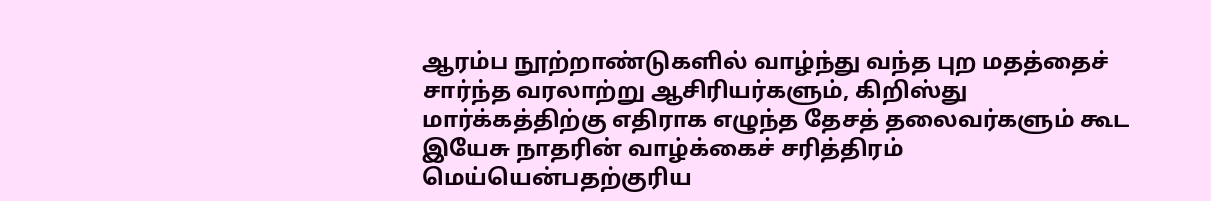ஆரம்ப நூற்றாண்டுகளில் வாழ்ந்து வந்த புற மதத்தைச் சார்ந்த வரலாற்று ஆசிரியர்களும், கிறிஸ்து மார்க்கத்திற்கு எதிராக எழுந்த தேசத் தலைவர்களும் கூட இயேசு நாதரின் வாழ்க்கைச் சரித்திரம் மெய்யென்பதற்குரிய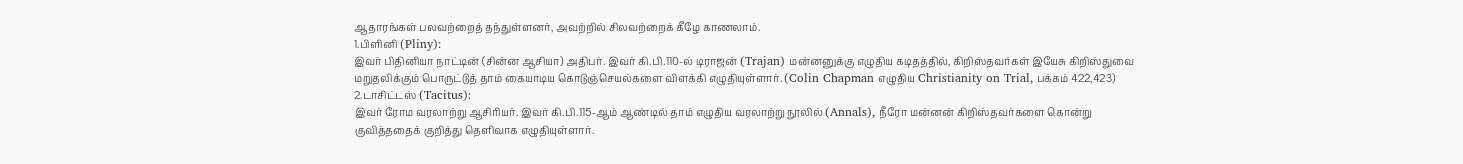ஆதாரங்கள் பலவற்றைத் தந்துள்ளனர், அவற்றில் சிலவற்றைக் கீழே காணலாம்.
1.பிளினி (Pliny):
இவர் பிதினியா நாட்டின் (சின்ன ஆசியா) அதிபர். இவர் கி.பி.110-ல் டிராஜன் (Trajan) மன்னனுக்கு எழுதிய கடிதத்தில், கிறிஸ்தவர்கள் இயேசு கிறிஸ்துவை மறுதலிக்கும் பொருட்டுத் தாம் கையாடிய கொடுஞ்செயல்களை விளக்கி எழுதியுள்ளார். (Colin Chapman எழுதிய Christianity on Trial, பக்கம் 422,423)
2.டாசிட்டஸ் (Tacitus):
இவர் ரோம வரலாற்று ஆசிரியர். இவர் கி.பி.115-ஆம் ஆண்டில் தாம் எழுதிய வரலாற்று நூலில் (Annals), நீரோ மன்னன் கிறிஸ்தவர்களை கொன்று குவித்ததைக் குறித்து தெளிவாக எழுதியுள்ளார்.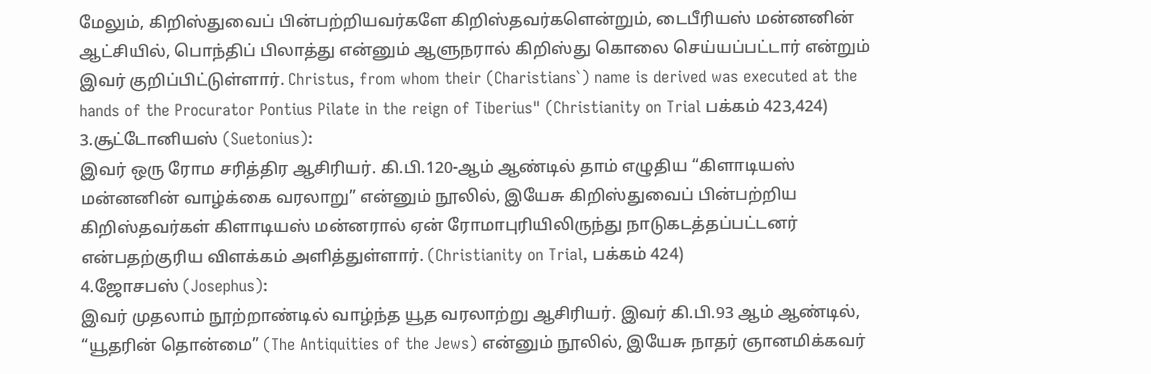மேலும், கிறிஸ்துவைப் பின்பற்றியவர்களே கிறிஸ்தவர்களென்றும், டைபீரியஸ் மன்னனின் ஆட்சியில், பொந்திப் பிலாத்து என்னும் ஆளுநரால் கிறிஸ்து கொலை செய்யப்பட்டார் என்றும் இவர் குறிப்பிட்டுள்ளார். Christus, from whom their (Charistians`) name is derived was executed at the hands of the Procurator Pontius Pilate in the reign of Tiberius" (Christianity on Trial பக்கம் 423,424)
3.சூட்டோனியஸ் (Suetonius):
இவர் ஒரு ரோம சரித்திர ஆசிரியர். கி.பி.120-ஆம் ஆண்டில் தாம் எழுதிய “கிளாடியஸ் மன்னனின் வாழ்க்கை வரலாறு” என்னும் நூலில், இயேசு கிறிஸ்துவைப் பின்பற்றிய கிறிஸ்தவர்கள் கிளாடியஸ் மன்னரால் ஏன் ரோமாபுரியிலிருந்து நாடுகடத்தப்பட்டனர் என்பதற்குரிய விளக்கம் அளித்துள்ளார். (Christianity on Trial, பக்கம் 424)
4.ஜோசபஸ் (Josephus):
இவர் முதலாம் நூற்றாண்டில் வாழ்ந்த யூத வரலாற்று ஆசிரியர். இவர் கி.பி.93 ஆம் ஆண்டில், “யூதரின் தொன்மை” (The Antiquities of the Jews) என்னும் நூலில், இயேசு நாதர் ஞானமிக்கவர்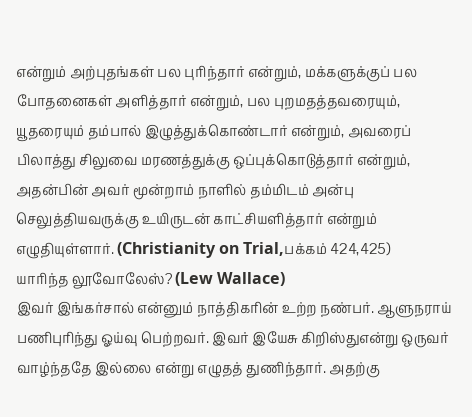என்றும் அற்புதங்கள் பல புரிந்தார் என்றும், மக்களுக்குப் பல போதனைகள் அளித்தார் என்றும், பல புறமதத்தவரையும், யூதரையும் தம்பால் இழுத்துக்கொண்டார் என்றும், அவரைப் பிலாத்து சிலுவை மரணத்துக்கு ஒப்புக்கொடுத்தார் என்றும், அதன்பின் அவர் மூன்றாம் நாளில் தம்மிடம் அன்பு செலுத்தியவருக்கு உயிருடன் காட்சியளித்தார் என்றும் எழுதியுள்ளார். (Christianity on Trial,பக்கம் 424,425)
யாரிந்த லூவோலேஸ்? (Lew Wallace)
இவர் இங்கர்சால் என்னும் நாத்திகரின் உற்ற நண்பர். ஆளுநராய் பணிபுரிந்து ஓய்வு பெற்றவர். இவர் இயேசு கிறிஸ்துஎன்று ஒருவர் வாழ்ந்ததே இல்லை என்று எழுதத் துணிந்தார். அதற்கு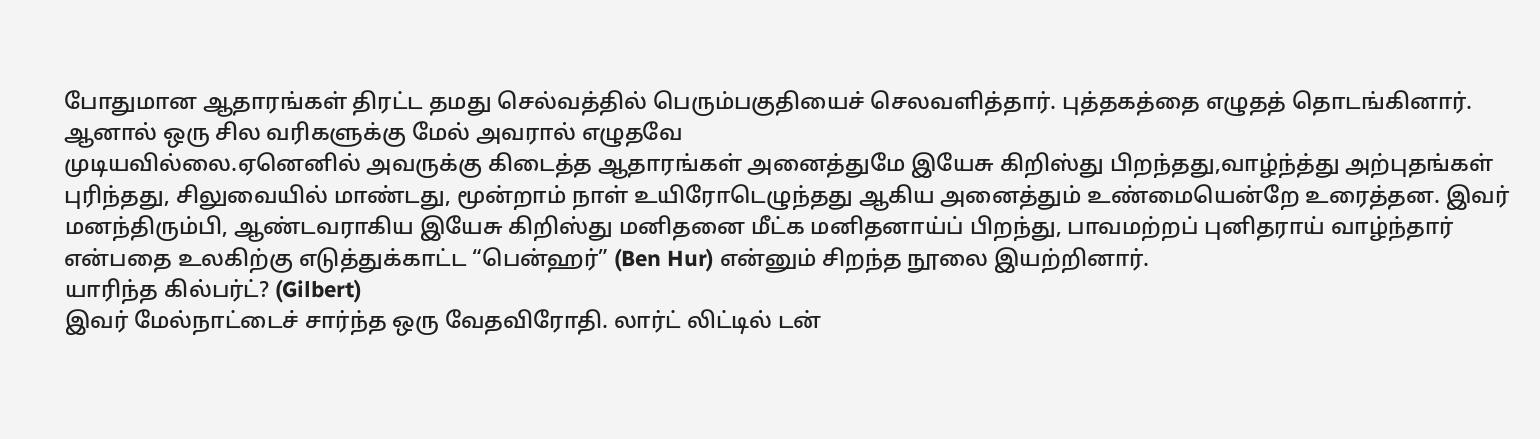போதுமான ஆதாரங்கள் திரட்ட தமது செல்வத்தில் பெரும்பகுதியைச் செலவளித்தார். புத்தகத்தை எழுதத் தொடங்கினார். ஆனால் ஒரு சில வரிகளுக்கு மேல் அவரால் எழுதவே
முடியவில்லை.ஏனெனில் அவருக்கு கிடைத்த ஆதாரங்கள் அனைத்துமே இயேசு கிறிஸ்து பிறந்தது,வாழ்ந்த்து அற்புதங்கள் புரிந்தது, சிலுவையில் மாண்டது, மூன்றாம் நாள் உயிரோடெழுந்தது ஆகிய அனைத்தும் உண்மையென்றே உரைத்தன. இவர் மனந்திரும்பி, ஆண்டவராகிய இயேசு கிறிஸ்து மனிதனை மீட்க மனிதனாய்ப் பிறந்து, பாவமற்றப் புனிதராய் வாழ்ந்தார் என்பதை உலகிற்கு எடுத்துக்காட்ட “பென்ஹர்” (Ben Hur) என்னும் சிறந்த நூலை இயற்றினார்.
யாரிந்த கில்பர்ட்? (Gilbert)
இவர் மேல்நாட்டைச் சார்ந்த ஒரு வேதவிரோதி. லார்ட் லிட்டில் டன்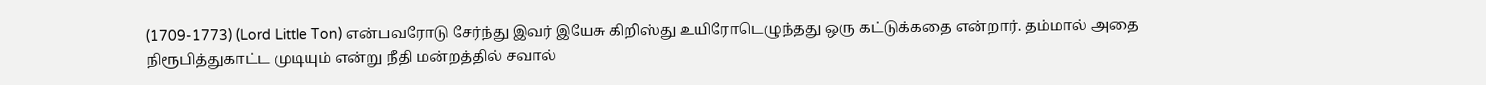(1709-1773) (Lord Little Ton) என்பவரோடு சேர்ந்து இவர் இயேசு கிறிஸ்து உயிரோடெழுந்தது ஒரு கட்டுக்கதை என்றார். தம்மால் அதை நிரூபித்துகாட்ட முடியும் என்று நீதி மன்றத்தில் சவால்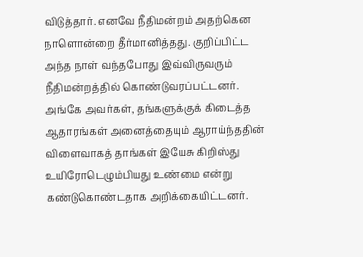விடுத்தார். எனவே நீதிமன்றம் அதற்கென நாளொன்றை தீர்மானித்தது. குறிப்பிட்ட அந்த நாள் வந்தபோது இவ்விருவரும் நீதிமன்றத்தில் கொண்டுவரப்பட்டனர். அங்கே அவர்கள், தங்களுக்குக் கிடைத்த ஆதாரங்கள் அனைத்தையும் ஆராய்ந்ததின் விளைவாகத் தாங்கள் இயேசு கிறிஸ்து உயிரோடெழும்பியது உண்மை என்று கண்டுகொண்டதாக அறிக்கையிட்டனர்.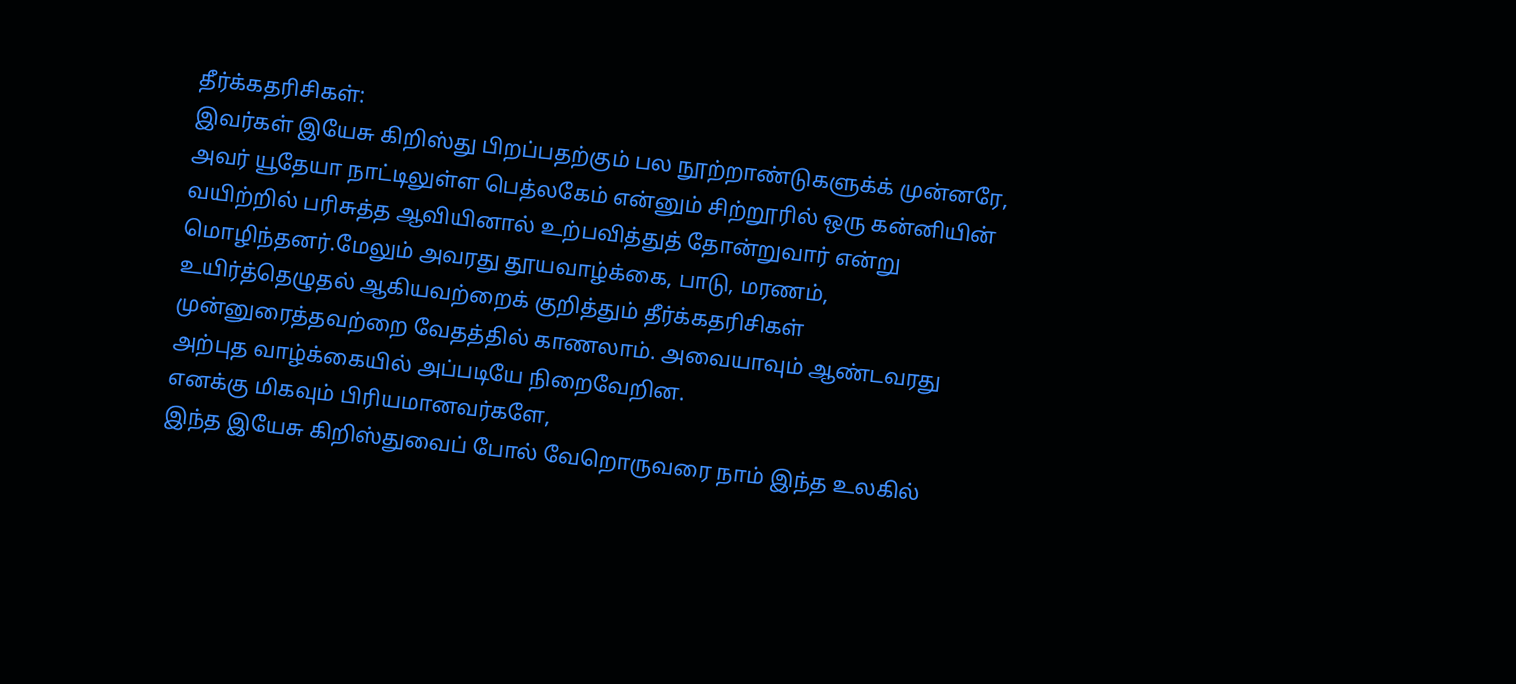தீர்க்கதரிசிகள்:
இவர்கள் இயேசு கிறிஸ்து பிறப்பதற்கும் பல நூற்றாண்டுகளுக்க் முன்னரே, அவர் யூதேயா நாட்டிலுள்ள பெத்லகேம் என்னும் சிற்றூரில் ஒரு கன்னியின் வயிற்றில் பரிசுத்த ஆவியினால் உற்பவித்துத் தோன்றுவார் என்று மொழிந்தனர்.மேலும் அவரது தூயவாழ்க்கை, பாடு, மரணம், உயிர்த்தெழுதல் ஆகியவற்றைக் குறித்தும் தீர்க்கதரிசிகள் முன்னுரைத்தவற்றை வேதத்தில் காணலாம். அவையாவும் ஆண்டவரது அற்புத வாழ்க்கையில் அப்படியே நிறைவேறின.
எனக்கு மிகவும் பிரியமானவர்களே,
இந்த இயேசு கிறிஸ்துவைப் போல் வேறொருவரை நாம் இந்த உலகில்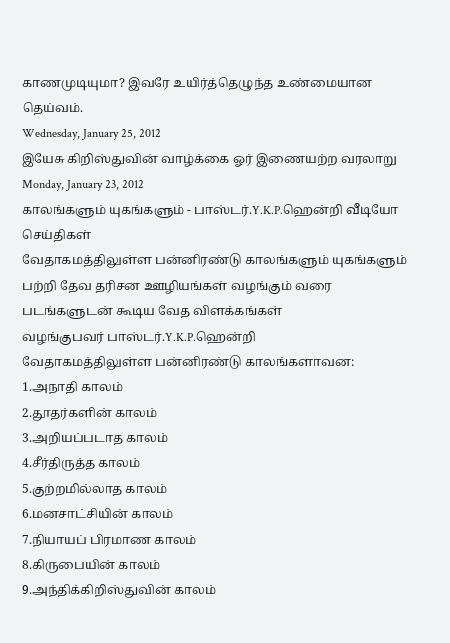காணமுடியுமா? இவரே உயிர்த்தெழுந்த உண்மையான தெய்வம்.
Wednesday, January 25, 2012
இயேசு கிறிஸ்துவின் வாழ்க்கை ஓர் இணையற்ற வரலாறு
Monday, January 23, 2012
காலங்களும் யுகங்களும் - பாஸ்டர்.Y.K.P.ஹென்றி வீடியோ செய்திகள்
வேதாகமத்திலுள்ள பன்னிரண்டு காலங்களும் யுகங்களும் பற்றி தேவ தரிசன ஊழியங்கள் வழங்கும் வரை படங்களுடன் கூடிய வேத விளக்கங்கள்
வழங்குபவர் பாஸ்டர்.Y.K.P.ஹென்றி
வேதாகமத்திலுள்ள பன்னிரண்டு காலங்களாவன:
1.அநாதி காலம்
2.தூதர்களின் காலம்
3.அறியப்படாத காலம்
4.சீர்திருத்த காலம்
5.குற்றமில்லாத காலம்
6.மனசாட்சியின் காலம்
7.நியாயப் பிரமாண காலம்
8.கிருபையின் காலம்
9.அந்திக்கிறிஸ்துவின் காலம்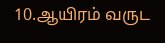10.ஆயிரம் வருட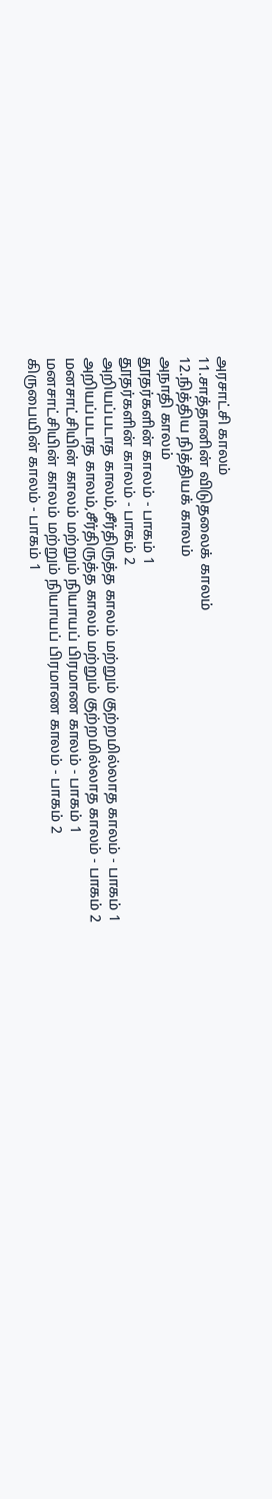அரசாட்சி காலம்
11.சாத்தானின் விடுதலைக் காலம்
12.நித்திய நித்தியக் காலம்
அநாதி காலம்
தூதர்களின் காலம் - பாகம் 1
தூதர்களின் காலம் - பாகம் 2
அறியப்படாத காலம்,சீர்திருத்த காலம் மற்றும் குற்றமில்லாத காலம் - பாகம் 1
அறியப்படாத காலம்,சீர்திருத்த காலம் மற்றும் குற்றமில்லாத காலம் - பாகம் 2
மனசாட்சியின் காலம் மற்றும் நியாயப் பிரமாண காலம் - பாகம் 1
மனசாட்சியின் காலம் மற்றும் நியாயப் பிரமாண காலம் - பாகம் 2
கிருபையின் காலம் - பாகம் 1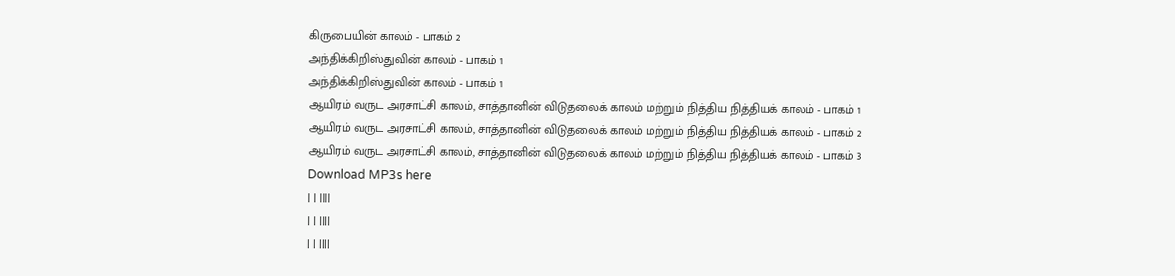கிருபையின் காலம் - பாகம் 2
அந்திக்கிறிஸ்துவின் காலம் - பாகம் 1
அந்திக்கிறிஸ்துவின் காலம் - பாகம் 1
ஆயிரம் வருட அரசாட்சி காலம், சாத்தானின் விடுதலைக் காலம் மற்றும் நித்திய நித்தியக் காலம் - பாகம் 1
ஆயிரம் வருட அரசாட்சி காலம், சாத்தானின் விடுதலைக் காலம் மற்றும் நித்திய நித்தியக் காலம் - பாகம் 2
ஆயிரம் வருட அரசாட்சி காலம், சாத்தானின் விடுதலைக் காலம் மற்றும் நித்திய நித்தியக் காலம் - பாகம் 3
Download MP3s here
| | ||||
| | ||||
| | ||||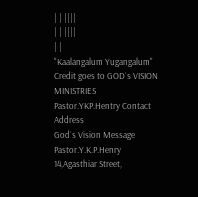| | ||||
| | ||||
| |
"Kaalangalum Yugangalum" Credit goes to GOD`s VISION MINISTRIES
Pastor.YKP.Hentry Contact Address
God`s Vision Message
Pastor.Y.K.P.Henry
14,Agasthiar Street,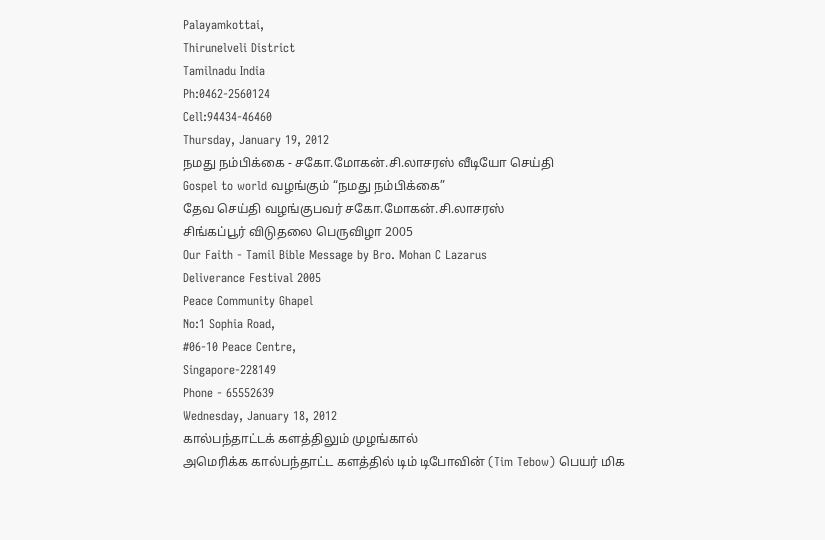Palayamkottai,
Thirunelveli District
Tamilnadu India
Ph:0462-2560124
Cell:94434-46460
Thursday, January 19, 2012
நமது நம்பிக்கை - சகோ.மோகன்.சி.லாசரஸ் வீடியோ செய்தி
Gospel to world வழங்கும் “நமது நம்பிக்கை”
தேவ செய்தி வழங்குபவர் சகோ.மோகன்.சி.லாசரஸ்
சிங்கப்பூர் விடுதலை பெருவிழா 2005
Our Faith - Tamil Bible Message by Bro. Mohan C Lazarus
Deliverance Festival 2005
Peace Community Ghapel
No:1 Sophia Road,
#06-10 Peace Centre,
Singapore-228149
Phone - 65552639
Wednesday, January 18, 2012
கால்பந்தாட்டக் களத்திலும் முழங்கால்
அமெரிக்க கால்பந்தாட்ட களத்தில் டிம் டிபோவின் (Tim Tebow) பெயர் மிக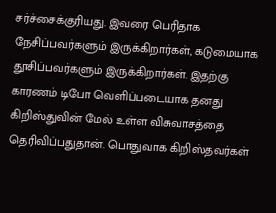சர்ச்சைக்குரியது. இவரை பெரிதாக நேசிப்பவர்களும் இருக்கிறார்கள், கடுமையாக தூசிப்பவர்களும் இருக்கிறார்கள். இதற்கு காரணம் டிபோ வெளிப்படையாக தனது கிறிஸ்துவின் மேல் உள்ள விசுவாசத்தை தெரிவிப்பதுதான். பொதுவாக கிறிஸ்தவர்கள்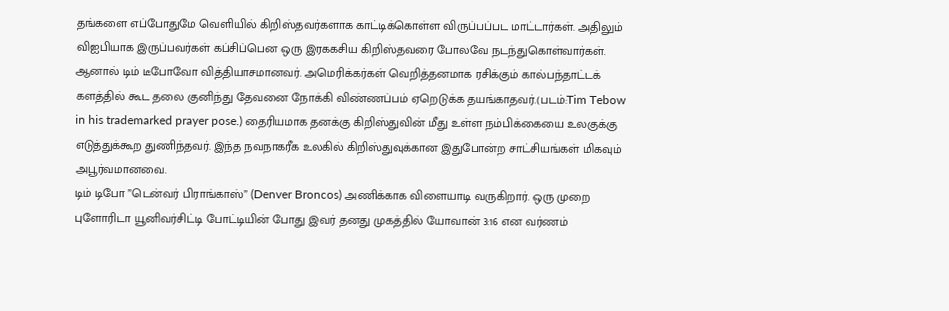தங்களை எப்போதுமே வெளியில் கிறிஸ்தவர்களாக காட்டிக்கொள்ள விருப்பப்பட மாட்டார்கள். அதிலும் விஐபியாக இருப்பவர்கள் கப்சிப்பென ஒரு இரககசிய கிறிஸ்தவரை போலவே நடந்துகொள்வார்கள். ஆனால் டிம் டீபோவோ வித்தியாசமானவர். அமெரிக்கர்கள் வெறித்தனமாக ரசிக்கும் கால்பந்தாட்டக் களத்தில் கூட தலை குனிந்து தேவனை நோக்கி விண்ணப்பம் ஏறெடுக்க தயங்காதவர்.(படம்:Tim Tebow in his trademarked prayer pose.) தைரியமாக தனக்கு கிறிஸ்துவின் மீது உள்ள நம்பிக்கையை உலகுக்கு எடுத்துக்கூற துணிந்தவர். இந்த நவநாகரீக உலகில் கிறிஸ்துவுக்கான இதுபோன்ற சாட்சியங்கள் மிகவும் அபூர்வமானவை.
டிம் டிபோ ”டென்வர் பிராங்காஸ்” (Denver Broncos) அணிக்காக விளையாடி வருகிறார். ஒரு முறை புளோரிடா யூனிவர்சிட்டி போட்டியின் போது இவர் தனது முகத்தில் யோவான் 3:16 என வர்ணம்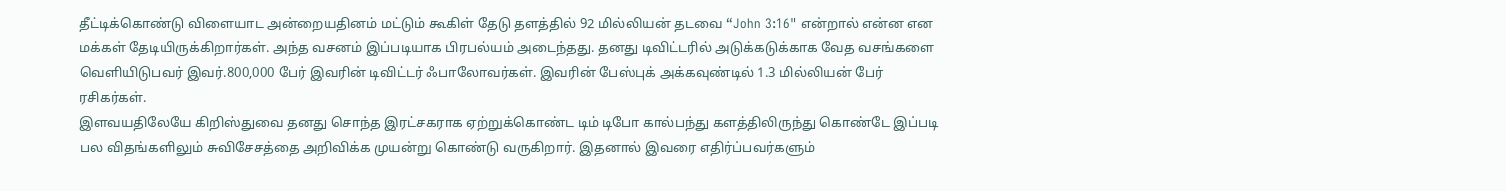தீட்டிக்கொண்டு விளையாட அன்றையதினம் மட்டும் கூகிள் தேடு தளத்தில் 92 மில்லியன் தடவை “John 3:16" என்றால் என்ன என மக்கள் தேடியிருக்கிறார்கள். அந்த வசனம் இப்படியாக பிரபல்யம் அடைந்தது. தனது டிவிட்டரில் அடுக்கடுக்காக வேத வசங்களை வெளியிடுபவர் இவர்.800,000 பேர் இவரின் டிவிட்டர் ஃபாலோவர்கள். இவரின் பேஸ்புக் அக்கவுண்டில் 1.3 மில்லியன் பேர் ரசிகர்கள்.
இளவயதிலேயே கிறிஸ்துவை தனது சொந்த இரட்சகராக ஏற்றுக்கொண்ட டிம் டிபோ கால்பந்து களத்திலிருந்து கொண்டே இப்படி பல விதங்களிலும் சுவிசேசத்தை அறிவிக்க முயன்று கொண்டு வருகிறார். இதனால் இவரை எதிர்ப்பவர்களும்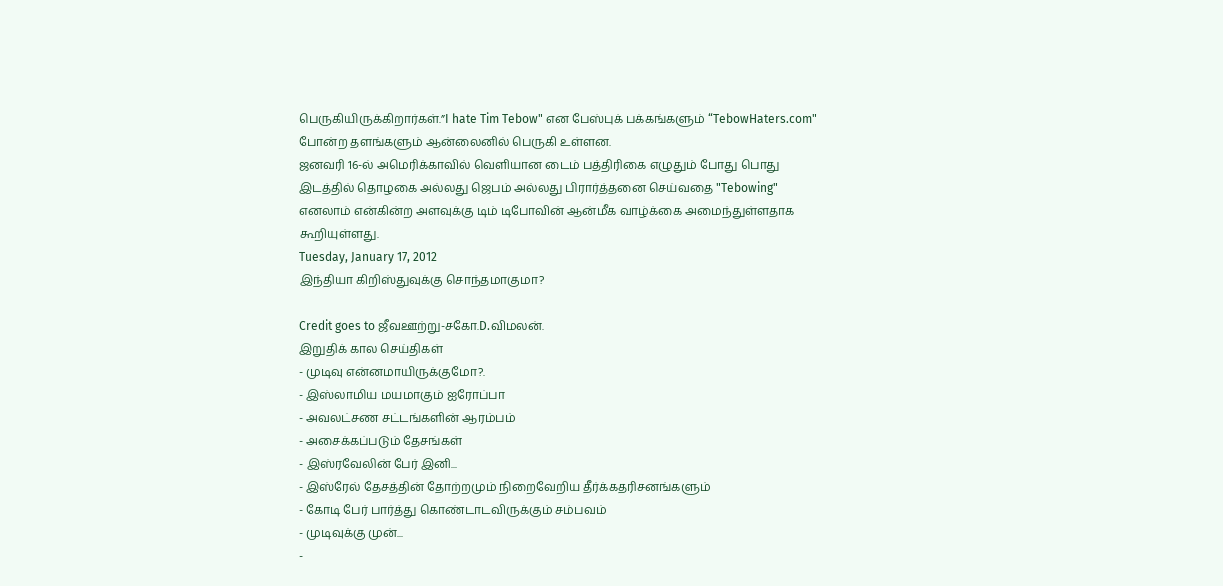பெருகியிருக்கிறார்கள்.”I hate Tim Tebow" என பேஸ்புக் பக்கங்களும் “TebowHaters.com" போன்ற தளங்களும் ஆன்லைனில் பெருகி உள்ளன.
ஜனவரி 16-ல் அமெரிக்காவில் வெளியான டைம் பத்திரிகை எழுதும் போது பொது இடத்தில் தொழகை அல்லது ஜெபம் அல்லது பிரார்த்தனை செய்வதை "Tebowing" எனலாம் என்கின்ற அளவுக்கு டிம் டிபோவின் ஆன்மீக வாழ்க்கை அமைந்துள்ளதாக கூறியுள்ளது.
Tuesday, January 17, 2012
இந்தியா கிறிஸ்துவுக்கு சொந்தமாகுமா?

Credit goes to ஜீவஊற்று-சகோ.D.விமலன்.
இறுதிக் கால செய்திகள்
- முடிவு என்னமாயிருக்குமோ?.
- இஸ்லாமிய மயமாகும் ஐரோப்பா
- அவலட்சண சட்டங்களின் ஆரம்பம்
- அசைக்கப்படும் தேசங்கள்
- இஸ்ரவேலின் பேர் இனி...
- இஸ்ரேல் தேசத்தின் தோற்றமும் நிறைவேறிய தீர்க்கதரிசனங்களும்
- கோடி பேர் பார்த்து கொண்டாடவிருக்கும் சம்பவம்
- முடிவுக்கு முன்...
-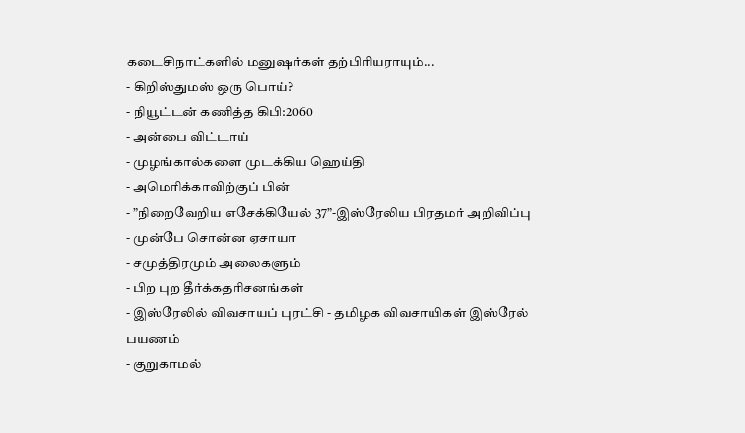கடைசிநாட்களில் மனுஷர்கள் தற்பிரியராயும்...
- கிறிஸ்துமஸ் ஒரு பொய்?
- நியூட்டன் கணித்த கிபி:2060
- அன்பை விட்டாய்
- முழங்கால்களை முடக்கிய ஹெய்தி
- அமெரிக்காவிற்குப் பின்
- ”நிறைவேறிய எசேக்கியேல் 37”-இஸ்ரேலிய பிரதமர் அறிவிப்பு
- முன்பே சொன்ன ஏசாயா
- சமுத்திரமும் அலைகளும்
- பிற புற தீர்க்கதரிசனங்கள்
- இஸ்ரேலில் விவசாயப் புரட்சி - தமிழக விவசாயிகள் இஸ்ரேல் பயணம்
- குறுகாமல்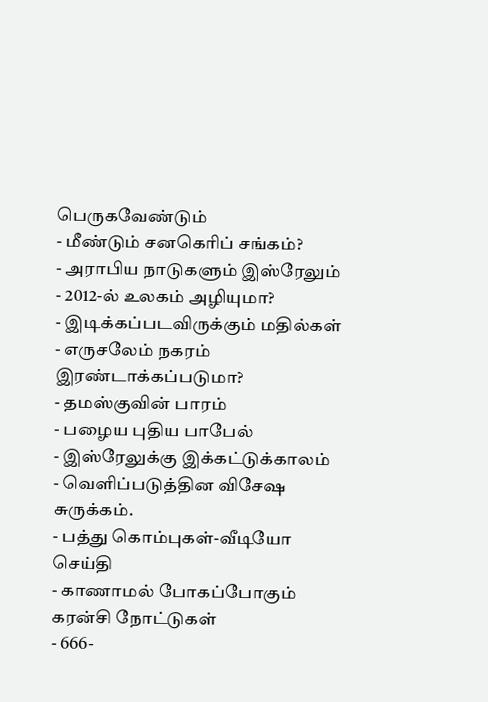பெருகவேண்டும்
- மீண்டும் சனகெரிப் சங்கம்?
- அராபிய நாடுகளும் இஸ்ரேலும்
- 2012-ல் உலகம் அழியுமா?
- இடிக்கப்படவிருக்கும் மதில்கள்
- எருசலேம் நகரம் இரண்டாக்கப்படுமா?
- தமஸ்குவின் பாரம்
- பழைய புதிய பாபேல்
- இஸ்ரேலுக்கு இக்கட்டுக்காலம்
- வெளிப்படுத்தின விசேஷ சுருக்கம்.
- பத்து கொம்புகள்-வீடியோ செய்தி
- காணாமல் போகப்போகும் கரன்சி நோட்டுகள்
- 666-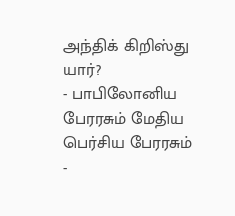அந்திக் கிறிஸ்து யார்?
- பாபிலோனிய பேரரசும் மேதிய பெர்சிய பேரரசும்
-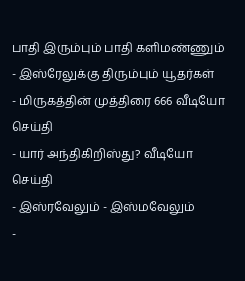பாதி இரும்பும் பாதி களிமண்ணும்
- இஸ்ரேலுக்கு திரும்பும் யூதர்கள்
- மிருகத்தின் முத்திரை 666 வீடியோ செய்தி
- யார் அந்திகிறிஸ்து? வீடியோ செய்தி
- இஸ்ரவேலும் - இஸ்மவேலும்
-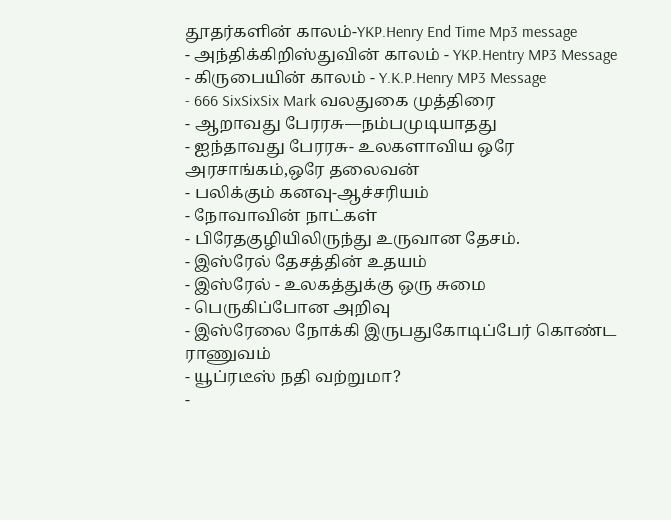தூதர்களின் காலம்-YKP.Henry End Time Mp3 message
- அந்திக்கிறிஸ்துவின் காலம் - YKP.Hentry MP3 Message
- கிருபையின் காலம் - Y.K.P.Henry MP3 Message
- 666 SixSixSix Mark வலதுகை முத்திரை
- ஆறாவது பேரரசு—நம்பமுடியாதது
- ஐந்தாவது பேரரசு- உலகளாவிய ஒரே அரசாங்கம்,ஒரே தலைவன்
- பலிக்கும் கனவு-ஆச்சரியம்
- நோவாவின் நாட்கள்
- பிரேதகுழியிலிருந்து உருவான தேசம்.
- இஸ்ரேல் தேசத்தின் உதயம்
- இஸ்ரேல் - உலகத்துக்கு ஒரு சுமை
- பெருகிப்போன அறிவு
- இஸ்ரேலை நோக்கி இருபதுகோடிப்பேர் கொண்ட ராணுவம்
- யூப்ரடீஸ் நதி வற்றுமா?
-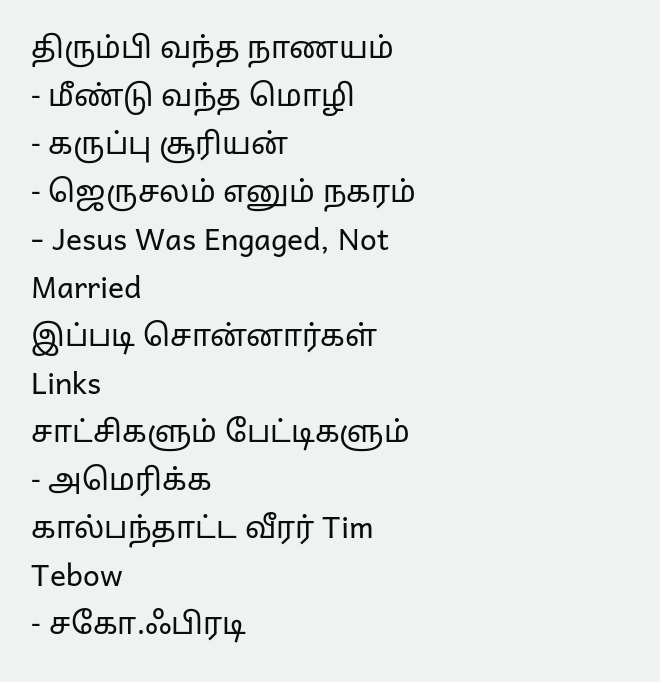திரும்பி வந்த நாணயம்
- மீண்டு வந்த மொழி
- கருப்பு சூரியன்
- ஜெருசலம் எனும் நகரம்
- Jesus Was Engaged, Not Married
இப்படி சொன்னார்கள்
Links
சாட்சிகளும் பேட்டிகளும்
- அமெரிக்க கால்பந்தாட்ட வீரர் Tim Tebow
- சகோ.ஃபிரடி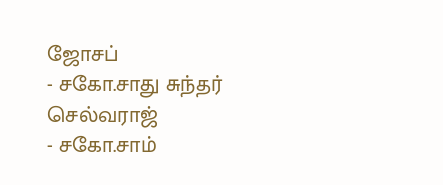ஜோசப்
- சகோ.சாது சுந்தர் செல்வராஜ்
- சகோ.சாம்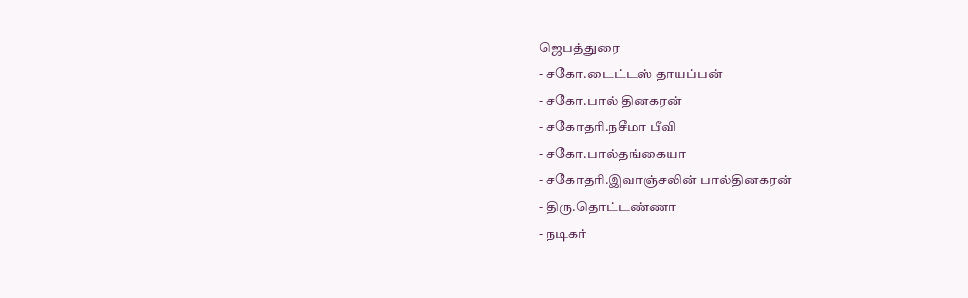ஜெபத்துரை
- சகோ.டைட்டஸ் தாயப்பன்
- சகோ.பால் தினகரன்
- சகோதரி.நசீமா பீவி
- சகோ.பால்தங்கையா
- சகோதரி.இவாஞ்சலின் பால்தினகரன்
- திரு.தொட்டண்ணா
- நடிகர்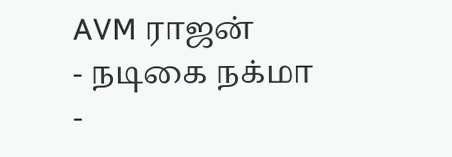AVM ராஜன்
- நடிகை நக்மா
-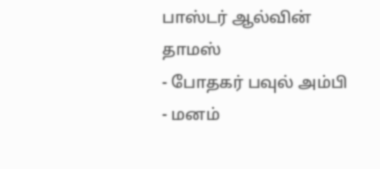பாஸ்டர் ஆல்வின் தாமஸ்
- போதகர் பவுல் அம்பி
- மனம்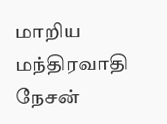மாறிய மந்திரவாதி நேசன்